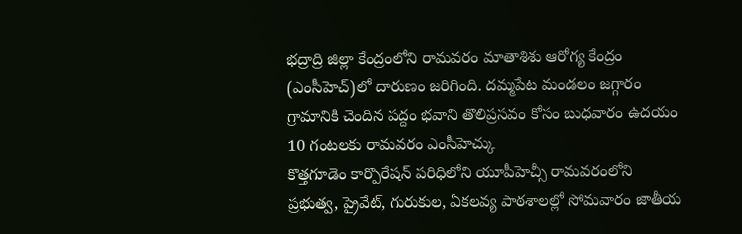భద్రాద్రి జిల్లా కేంద్రంలోని రామవరం మాతాశిశు ఆరోగ్య కేంద్రం (ఎంసీహెచ్)లో దారుణం జరిగింది. దమ్మపేట మండలం జగ్గారం గ్రామానికి చెందిన పద్దం భవాని తొలిప్రసవం కోసం బుధవారం ఉదయం 10 గంటలకు రామవరం ఎంసీహెచ్కు
కొత్తగూడెం కార్పొరేషన్ పరిధిలోని యూపీహెచ్సీ రామవరంలోని ప్రభుత్వ, ప్రైవేట్, గురుకుల, ఏకలవ్య పాఠశాలల్లో సోమవారం జాతీయ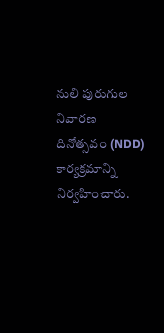నులి పురుగుల నివారణ దినోత్సవం (NDD) కార్యక్రమాన్ని నిర్వహించారు.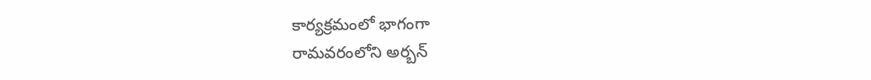కార్యక్రమంలో భాగంగా
రామవరంలోని అర్బన్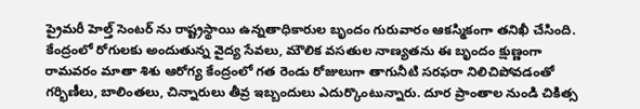ప్రైమరీ హెల్త్ సెంటర్ ను రాష్ట్రస్థాయి ఉన్నతాధికారుల బృందం గురువారం ఆకస్మికంగా తనిఖీ చేసింది. కేంద్రంలో రోగులకు అందుతున్న వైద్య సేవలు, మౌలిక వసతుల నాణ్యతను ఈ బృందం క్షుణ్ణంగా
రామవరం మాతా శిశు ఆరోగ్య కేంద్రంలో గత రెండు రోజులుగా తాగునీటి సరఫరా నిలిచిపోవడంతో గర్భిణీలు, బాలింతలు, చిన్నారులు తీవ్ర ఇబ్బందులు ఎదుర్కొంటున్నారు. దూర ప్రాంతాల నుండి చికిత్స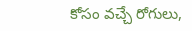కోసం వచ్చే రోగులు,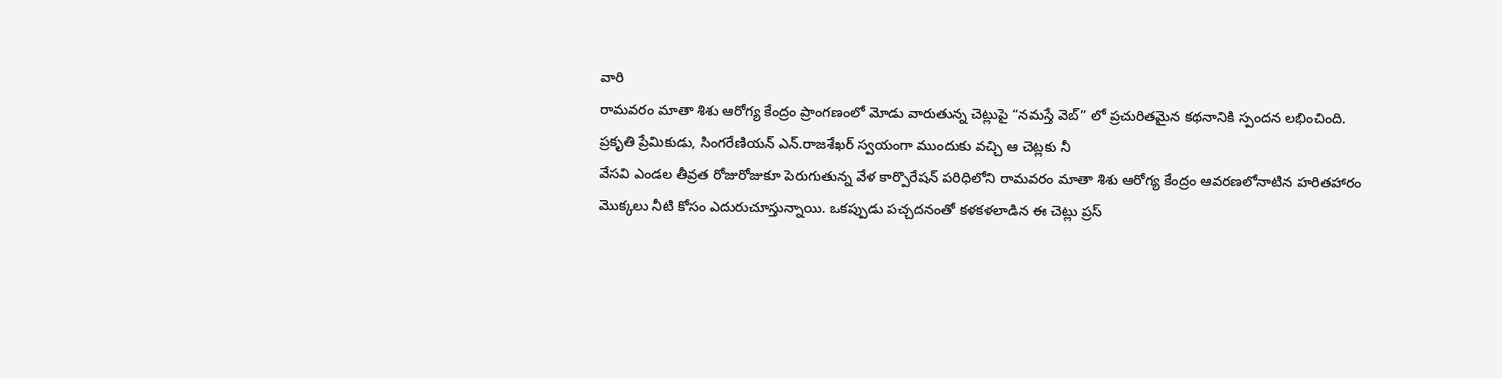వారి
రామవరం మాతా శిశు ఆరోగ్య కేంద్రం ప్రాంగణంలో మోడు వారుతున్న చెట్లుపై “నమస్తే వెబ్” లో ప్రచురితమైన కథనానికి స్పందన లభించింది. ప్రకృతి ప్రేమికుడు, సింగరేణియన్ ఎన్.రాజశేఖర్ స్వయంగా ముందుకు వచ్చి ఆ చెట్లకు నీ
వేసవి ఎండల తీవ్రత రోజురోజుకూ పెరుగుతున్న వేళ కార్పొరేషన్ పరిధిలోని రామవరం మాతా శిశు ఆరోగ్య కేంద్రం ఆవరణలోనాటిన హరితహారం మొక్కలు నీటి కోసం ఎదురుచూస్తున్నాయి. ఒకప్పుడు పచ్చదనంతో కళకళలాడిన ఈ చెట్లు ప్రస్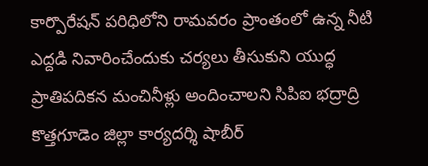కార్పొరేషన్ పరిధిలోని రామవరం ప్రాంతంలో ఉన్న నీటి ఎద్దడి నివారించేందుకు చర్యలు తీసుకుని యుద్ధ ప్రాతిపదికన మంచినీళ్లు అందించాలని సిపిఐ భద్రాద్రి కొత్తగూడెం జిల్లా కార్యదర్శి షాబీర్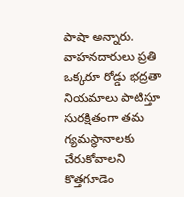పాషా అన్నారు.
వాహనదారులు ప్రతి ఒక్కరూ రోడ్డు భద్రతా నియమాలు పాటిస్తూ సురక్షితంగా తమ గ్యమస్థానాలకు చేరుకోవాలని కొత్తగూడెం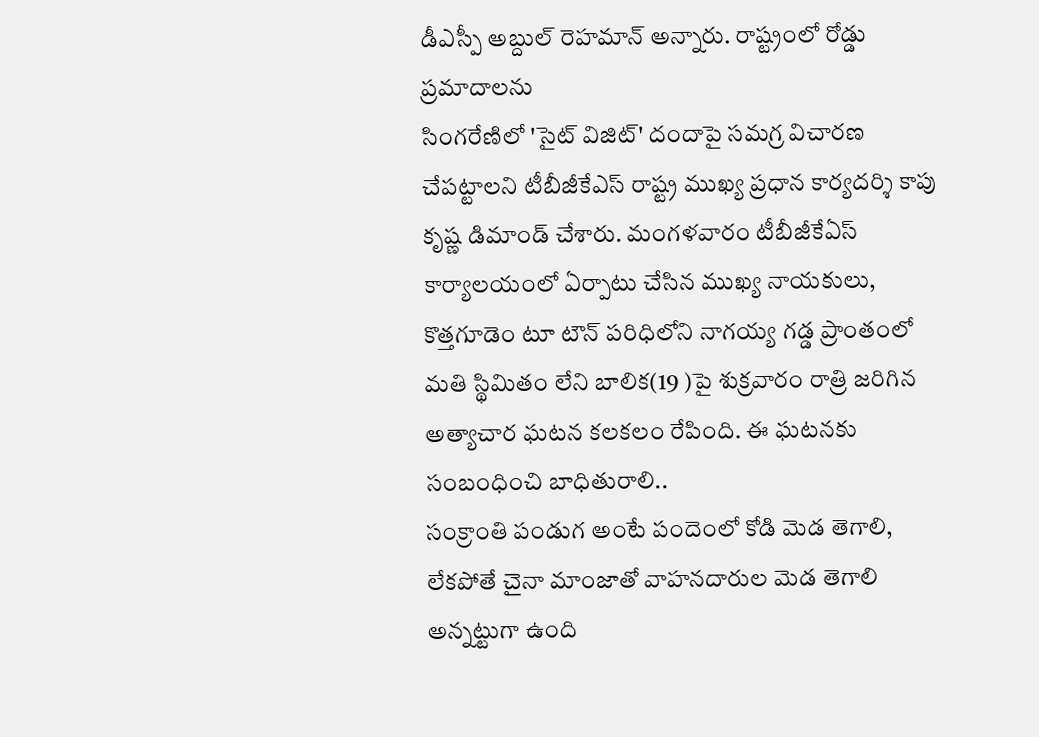డీఎస్పీ అబ్దుల్ రెహమాన్ అన్నారు. రాష్ట్రంలో రోడ్డు ప్రమాదాలను
సింగరేణిలో 'సైట్ విజిట్' దందాపై సమగ్ర విచారణ చేపట్టాలని టీబీజీకేఎస్ రాష్ట్ర ముఖ్య ప్రధాన కార్యదర్శి కాపు కృష్ణ డిమాండ్ చేశారు. మంగళవారం టీబీజీకేఏస్ కార్యాలయంలో ఏర్పాటు చేసిన ముఖ్య నాయకులు,
కొత్తగూడెం టూ టౌన్ పరిధిలోని నాగయ్య గడ్డ ప్రాంతంలో మతి స్థిమితం లేని బాలిక(19 )పై శుక్రవారం రాత్రి జరిగిన అత్యాచార ఘటన కలకలం రేపింది. ఈ ఘటనకు సంబంధించి బాధితురాలి..
సంక్రాంతి పండుగ అంటే పందెంలో కోడి మెడ తెగాలి, లేకపోతే చైనా మాంజాతో వాహనదారుల మెడ తెగాలి అన్నట్టుగా ఉంది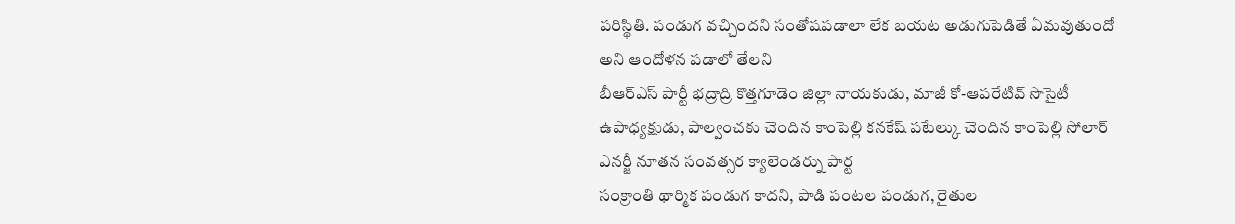పరిస్థితి. పండుగ వచ్చిందని సంతోషపడాలా లేక బయట అడుగుపెడితే ఏమవుతుందో అని ఆందోళన పడాలో తేలని
బీఆర్ఎస్ పార్టీ భద్రాద్రి కొత్తగూడెం జిల్లా నాయకుడు, మాజీ కో-ఆపరేటివ్ సొసైటీ ఉపాధ్యక్షుడు, పాల్వంచకు చెందిన కాంపెల్లి కనకేష్ పటేల్కు చెందిన కాంపెల్లి సోలార్ ఎనర్జీ నూతన సంవత్సర క్యాలెండర్ను పార్ట
సంక్రాంతి థార్మిక పండుగ కాదని, పాడి పంటల పండుగ, రైతుల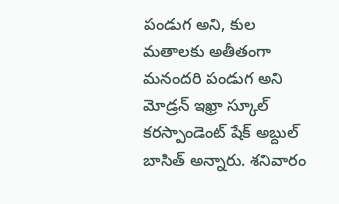పండుగ అని, కుల మతాలకు అతీతంగా మనందరి పండుగ అని మోడ్రన్ ఇఖ్రా స్కూల్ కరస్పాండెంట్ షేక్ అబ్దుల్ బాసిత్ అన్నారు. శనివారం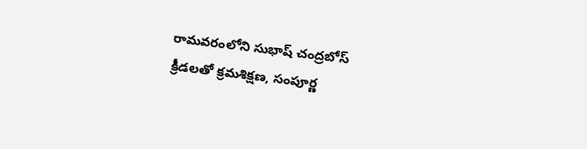రామవరంలోని సుభాష్ చంద్రబోస్
క్రీడలతో క్రమశిక్షణ, సంపూర్ణ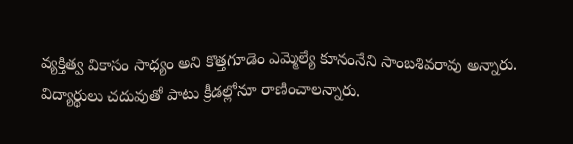వ్యక్తిత్వ వికాసం సాధ్యం అని కొత్తగూడెం ఎమ్మెల్యే కూనంనేని సాంబశివరావు అన్నారు. విద్యార్థులు చదువుతో పాటు క్రీడల్లోనూ రాణించాలన్నారు.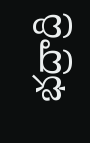భద్రాద్రి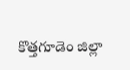కొత్తగూడెం జిల్లా